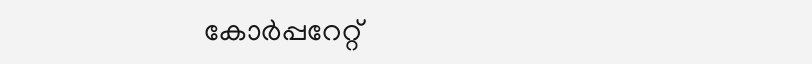കോര്‍പ്പറേറ്റ്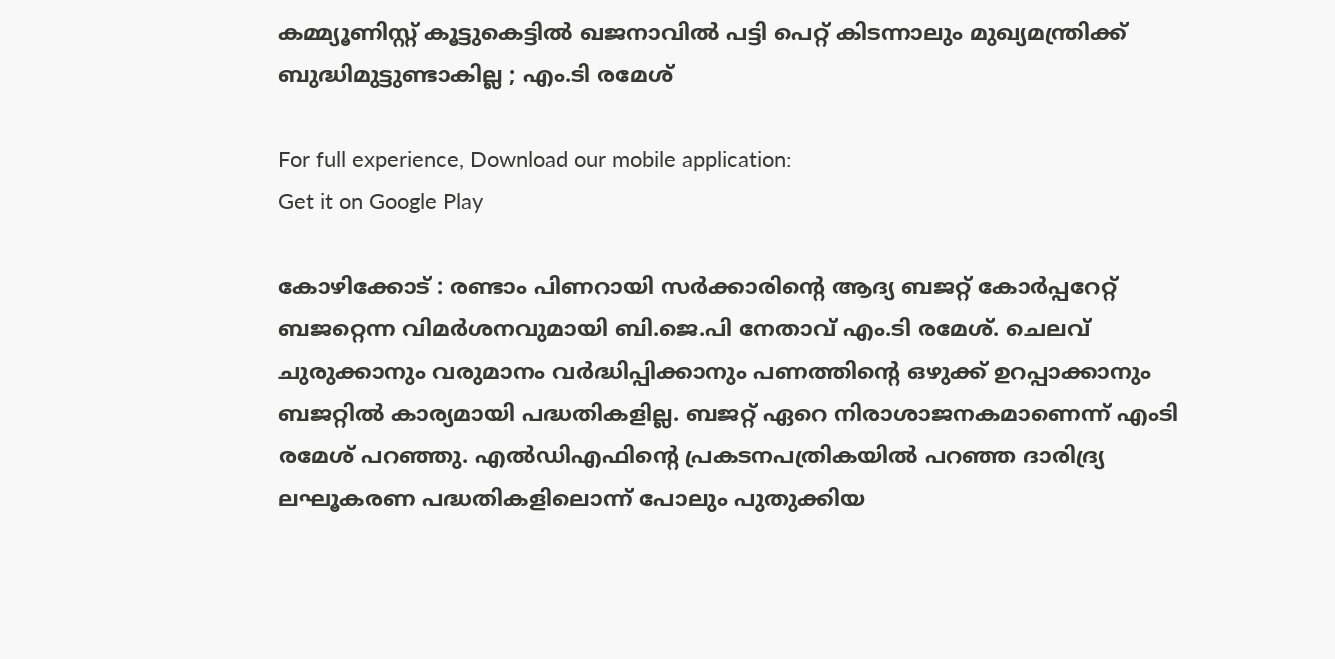കമ്മ്യൂണിസ്റ്റ് കൂട്ടുകെട്ടില്‍ ഖജനാവില്‍ പട്ടി പെറ്റ് കിടന്നാലും മുഖ്യമന്ത്രിക്ക് ബുദ്ധിമുട്ടുണ്ടാകില്ല ; എം.ടി രമേശ്

For full experience, Download our mobile application:
Get it on Google Play

കോഴിക്കോട് : രണ്ടാം പിണറായി സര്‍ക്കാരിന്റെ ആദ്യ ബജറ്റ് കോര്‍പ്പറേറ്റ് ബജറ്റെന്ന വിമര്‍ശനവുമായി ബി.ജെ.പി നേതാവ് എം.ടി രമേശ്. ചെലവ് ചുരുക്കാനും വരുമാനം വര്‍ദ്ധിപ്പിക്കാനും പണത്തിന്റെ ഒഴുക്ക് ഉറപ്പാക്കാനും ബജറ്റില്‍ കാര്യമായി പദ്ധതികളില്ല. ബജറ്റ് ഏറെ നിരാശാജനകമാണെന്ന് എംടി രമേശ് പറഞ്ഞു. എല്‍ഡിഎഫിന്റെ പ്രകടനപത്രികയില്‍ പറഞ്ഞ ദാരിദ്ര്യ ലഘൂകരണ പദ്ധതികളിലൊന്ന് പോലും പുതുക്കിയ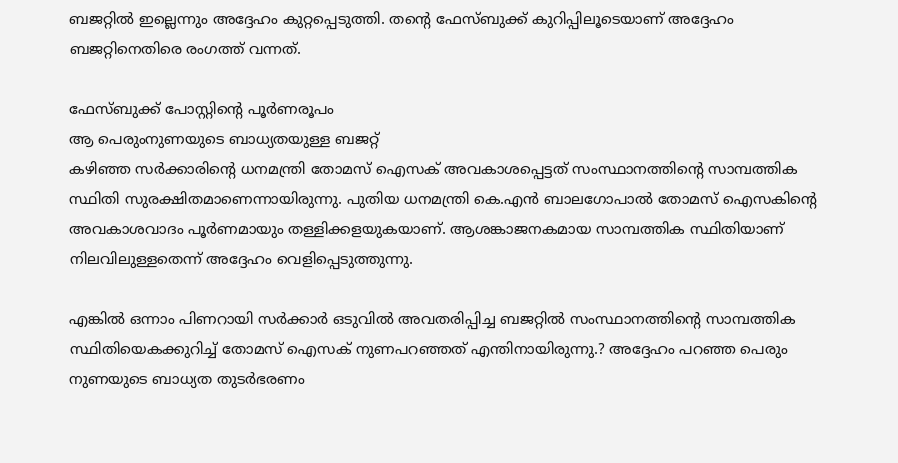ബജറ്റില്‍ ഇല്ലെന്നും അദ്ദേഹം കുറ്റപ്പെടുത്തി. തന്റെ ഫേസ്ബുക്ക് കുറിപ്പിലൂടെയാണ് അദ്ദേഹം ബജറ്റിനെതിരെ രംഗത്ത് വന്നത്.

ഫേസ്ബുക്ക് പോസ്റ്റിന്റെ പൂര്‍ണരൂപം
ആ പെരുംനുണയുടെ ബാധ്യതയുള്ള ബജറ്റ്
കഴിഞ്ഞ സര്‍ക്കാരിന്റെ ധനമന്ത്രി തോമസ് ഐസക് അവകാശപ്പെട്ടത് സംസ്ഥാനത്തിന്റെ സാമ്പത്തിക സ്ഥിതി സുരക്ഷിതമാണെന്നായിരുന്നു. പുതിയ ധനമന്ത്രി കെ.എന്‍ ബാലഗോപാല്‍ തോമസ് ഐസകിന്റെ അവകാശവാദം പൂര്‍ണമായും തള്ളിക്കളയുകയാണ്. ആശങ്കാജനകമായ സാമ്പത്തിക സ്ഥിതിയാണ് നിലവിലുള്ളതെന്ന് അദ്ദേഹം വെളിപ്പെടുത്തുന്നു.

എങ്കില്‍ ഒന്നാം പിണറായി സര്‍ക്കാര്‍ ഒടുവില്‍ അവതരിപ്പിച്ച ബജറ്റില്‍ സംസ്ഥാനത്തിന്റെ സാമ്പത്തിക സ്ഥിതിയെകക്കുറിച്ച്‌ തോമസ് ഐസക് നുണപറഞ്ഞത് എന്തിനായിരുന്നു.? അദ്ദേഹം പറഞ്ഞ പെരും നുണയുടെ ബാധ്യത തുടര്‍ഭരണം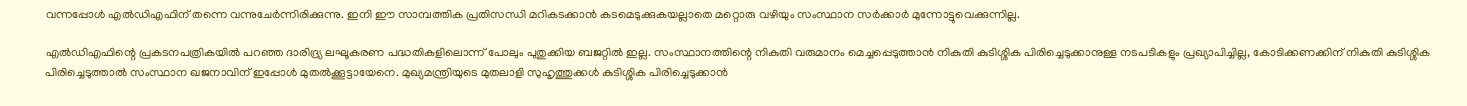വന്നപ്പോള്‍ എല്‍ഡിഎഫിന് തന്നെ വന്നുചേര്‍ന്നിരിക്കുന്നു. ഇനി ഈ സാമ്പത്തിക പ്രതിസന്ധി മറികടക്കാന്‍ കടമെടുക്കുകയല്ലാതെ മറ്റൊരു വഴിയും സംസ്ഥാന സര്‍ക്കാര്‍ മുന്നോട്ടുവെക്കുന്നില്ല.

എല്‍ഡിഎഫിന്റെ പ്രകടനപത്രികയില്‍ പറഞ്ഞ ദാരിദ്ര്യ ലഘൂകരണ പദ്ധതികളിലൊന്ന് പോലും പുതുക്കിയ ബജറ്റില്‍ ഇല്ല. സംസ്ഥാനത്തിന്റെ നികുതി വരുമാനം മെച്ചപ്പെടുത്താന്‍ നികുതി കുടിശ്ശിക പിരിച്ചെടുക്കാനുള്ള നടപടികളും പ്രഖ്യാപിച്ചില്ല, കോടിക്കണക്കിന് നികുതി കുടിശ്ശിക പിരിച്ചെടുത്താല്‍ സംസ്ഥാന ഖജനാവിന് ഇപ്പോള്‍ മുതല്‍ക്കൂട്ടായേനെ. മുഖ്യമന്ത്രിയുടെ മുതലാളി സുഹൃത്തുക്കള്‍ കുടിശ്ശിക പിരിച്ചെടുക്കാന്‍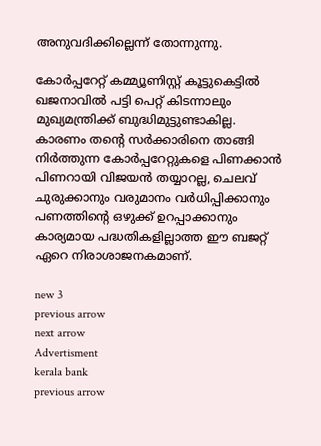അനുവദിക്കില്ലെന്ന് തോന്നുന്നു.

കോര്‍പ്പറേറ്റ് കമ്മ്യൂണിസ്റ്റ് കൂട്ടുകെട്ടില്‍ ഖജനാവില്‍ പട്ടി പെറ്റ് കിടന്നാലും മുഖ്യമന്ത്രിക്ക് ബുദ്ധിമുട്ടുണ്ടാകില്ല. കാരണം തന്റെ സര്‍ക്കാരിനെ താങ്ങി നിര്‍ത്തുന്ന കോര്‍പ്പറേറ്റുകളെ പിണക്കാന്‍ പിണറായി വിജയന്‍ തയ്യാറല്ല, ചെലവ് ചുരുക്കാനും വരുമാനം വര്‍ധിപ്പിക്കാനും പണത്തിന്റെ ഒഴുക്ക് ഉറപ്പാക്കാനും കാര്യമായ പദ്ധതികളില്ലാത്ത ഈ ബജറ്റ് ഏറെ നിരാശാജനകമാണ്.

new 3
previous arrow
next arrow
Advertisment
kerala bank
previous arrow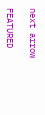next arrow

FEATURED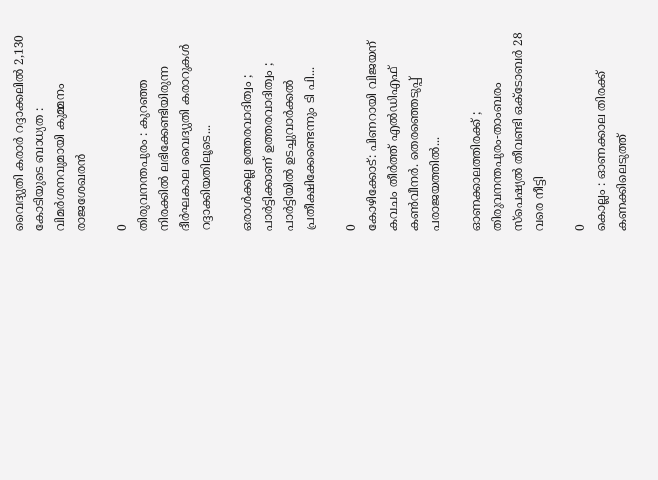വൈദ്യുതി കരാർ റദ്ദാക്കലിൽ 2,130 കോടിയുടെ ബാധ്യത : വിമർശനവുമായി കുമ്മനം രാജശേഖരൻ

0
തിരുവനന്തപുരം : കുറഞ്ഞ നിരക്കിൽ ലഭിക്കേണ്ടിയിരുന്ന ദീർഘകാല വൈദ്യുതി കരാറുകൾ റദ്ദാക്കിയതിലൂടെ...

ഒരാൾക്കല്ല ഉത്തരവാദിത്വം ; പാർട്ടിക്കാണ് ഉത്തരവാദിത്വം ; പാർട്ടിയിൽ ഉടച്ചുവാർക്കൽ പ്രതീക്ഷിക്കേണ്ടെന്നും ടി പി...

0
കോഴിക്കോട്: പിണറായി വിജയന് കവചം തീർത്ത് എൽഡിഎഫ് കൺവീനർ. തെരഞ്ഞെടുപ്പ് പരാജയത്തിൽ...

ഓണക്കാലത്തിരക്ക് ; തിരുവനന്തപുരം-താംബരം സ്‌പെഷ്യൽ തീവണ്ടി ഒക്ടോബർ 28 വരെ നീട്ടി

0
കൊല്ലം : ഓണക്കാല തിരക്ക് കണക്കിലെടുത്ത്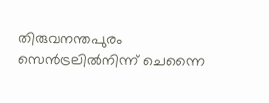തിരുവനന്തപുരം സെൻട്രലിൽനിന്ന് ചെന്നൈ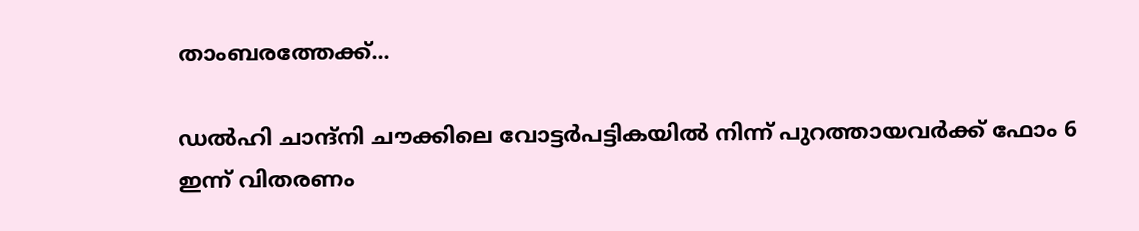താംബരത്തേക്ക്...

ഡൽഹി ചാന്ദ്നി ചൗക്കിലെ വോട്ടർപട്ടികയിൽ നിന്ന് പുറത്തായവർക്ക് ഫോം 6 ഇന്ന് വിതരണം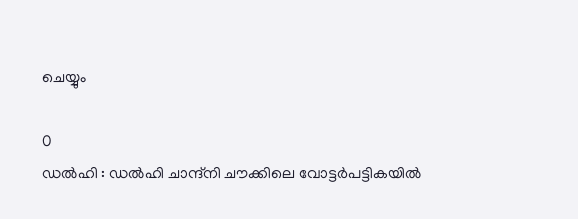ചെയ്യും

0
ഡൽഹി : ഡൽഹി ചാന്ദ്നി ചൗക്കിലെ വോട്ടർപട്ടികയിൽ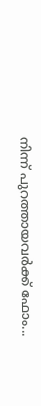നിന്ന് പുറത്തായവർക്ക് ഫോം...